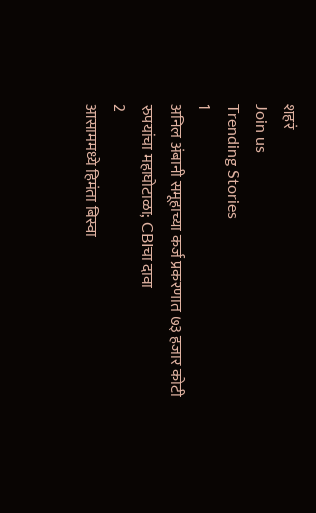शहरं
Join us
Trending Stories
1
अनिल अंबानी समूहाच्या कर्ज प्रकरणात ७३ हजार कोटी रुपयांचा महाघोटाळा; CBIचा दावा
2
आसाममध्ये हिमंता बिस्वा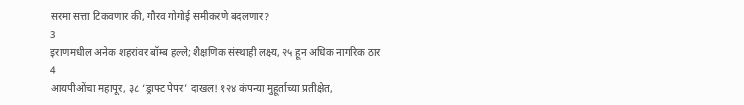सरमा सत्ता टिकवणार की, गौरव गोगोई समीकरणे बदलणार?
3
इराणमधील अनेक शहरांवर बॉम्ब हल्ले; शैक्षणिक संस्थाही लक्ष्य, २५ हून अधिक नागरिक ठार
4
आयपीओंचा महापूर, ३८ ‘ड्राफ्ट पेपर’ दाखल! १२४ कंपन्या मुहूर्ताच्या प्रतीक्षेत,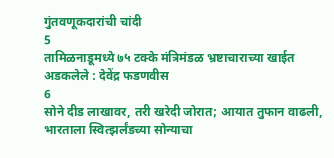गुंतवणूकदारांची चांदी
5
तामिळनाडूमध्ये ७५ टक्के मंत्रिमंडळ भ्रष्टाचाराच्या खाईत अडकलेले : देवेंद्र फडणवीस
6
सोने दीड लाखावर, तरी खरेदी जोरात; आयात तुफान वाढली, भारताला स्वित्झर्लंडच्या सोन्याचा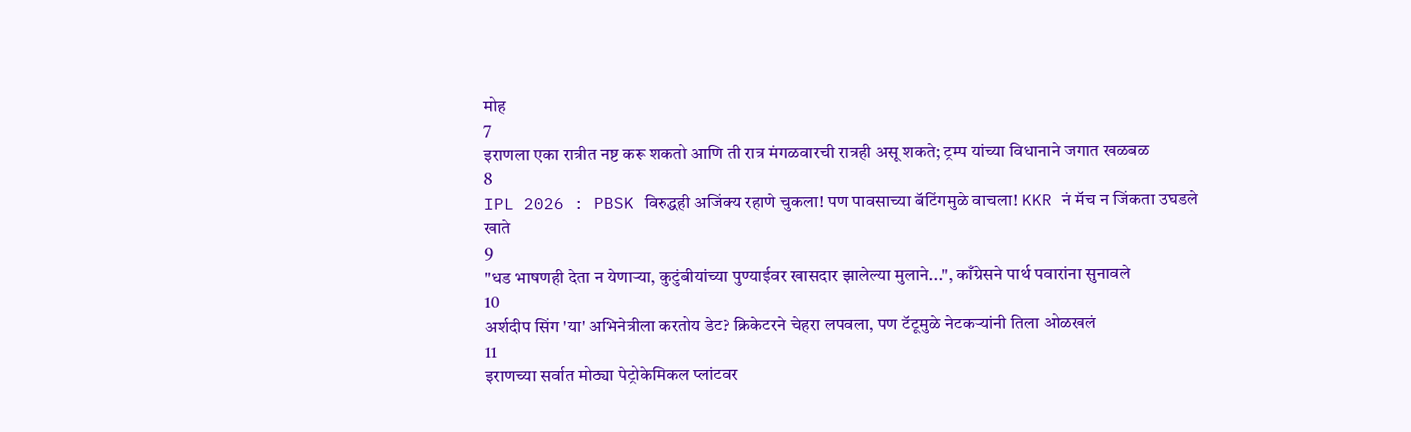मोह
7
इराणला एका रात्रीत नष्ट करू शकतो आणि ती रात्र मंगळवारची रात्रही असू शकते; ट्रम्प यांच्या विधानाने जगात खळबळ
8
IPL 2026 : PBSK विरुद्धही अजिंक्य रहाणे चुकला! पण पावसाच्या बॅटिंगमुळे वाचला! KKR नं मॅच न जिंकता उघडले खाते
9
"धड भाषणही देता न येणाऱ्या, कुटुंबीयांच्या पुण्याईवर खासदार झालेल्या मुलाने...", काँग्रेसने पार्थ पवारांना सुनावले
10
अर्शदीप सिंग 'या' अभिनेत्रीला करतोय डेट? क्रिकेटरने चेहरा लपवला, पण टॅटूमुळे नेटकऱ्यांनी तिला ओळखलं
11
इराणच्या सर्वात मोठ्या पेट्रोकेमिकल प्लांटवर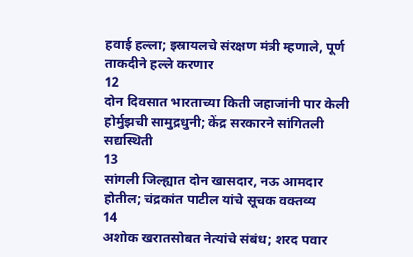हवाई हल्ला; इस्रायलचे संरक्षण मंत्री म्हणाले, पूर्ण ताकदीने हल्ले करणार
12
दोन दिवसात भारताच्या किती जहाजांनी पार केली होर्मुझची सामुद्रधुनी; केंद्र सरकारने सांगितली सद्यस्थिती
13
सांगली जिल्ह्यात दोन खासदार, नऊ आमदार होतील; चंद्रकांत पाटील यांचे सूचक वक्तव्य
14
अशोक खरातसोबत नेत्यांचे संबंध; शरद पवार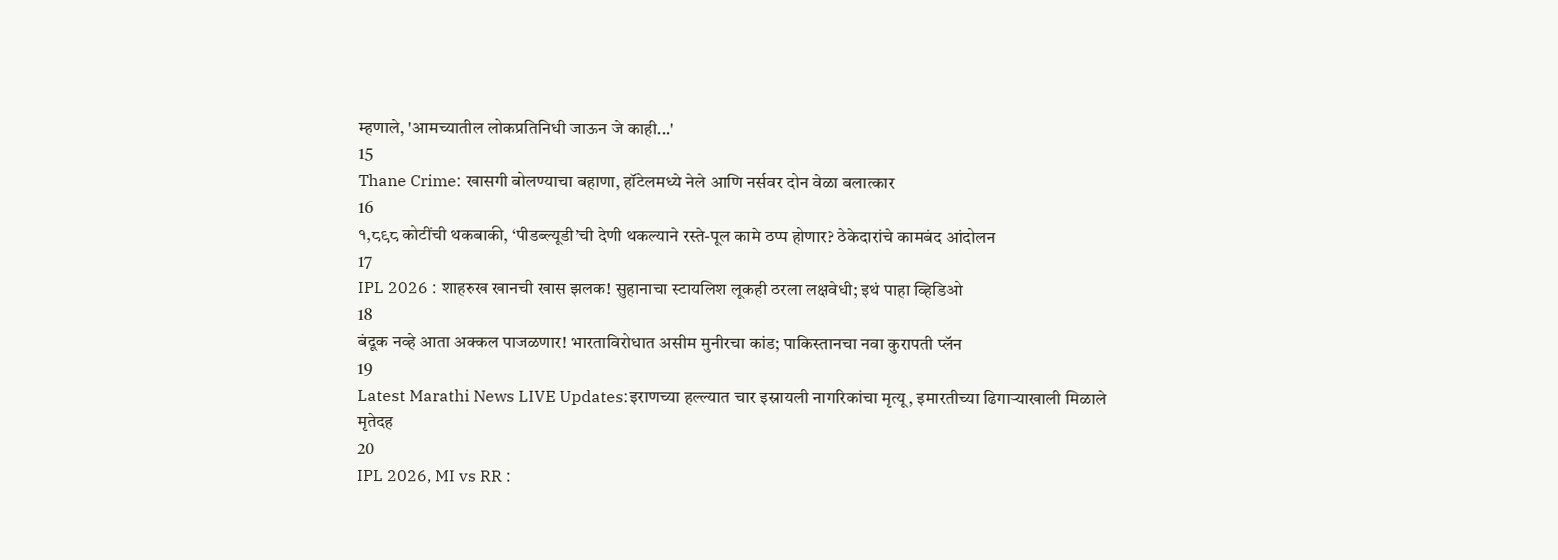म्हणाले, 'आमच्यातील लोकप्रतिनिधी जाऊन जे काही...'
15
Thane Crime: खासगी बोलण्याचा बहाणा, हॉटेलमध्ये नेले आणि नर्सवर दोन वेळा बलात्कार
16
१,८९८ कोटींची थकबाकी, ‘पीडब्ल्यूडी’ची देणी थकल्याने रस्ते-पूल कामे ठप्प होणार? ठेकेदारांचे कामबंद आंदोलन
17
IPL 2026 : शाहरुख खानची खास झलक! सुहानाचा स्टायलिश लूकही ठरला लक्षवेधी; इथं पाहा व्हिडिओ
18
बंदूक नव्हे आता अक्कल पाजळणार! भारताविरोधात असीम मुनीरचा कांड; पाकिस्तानचा नवा कुरापती प्लॅन
19
Latest Marathi News LIVE Updates:इराणच्या हल्ल्यात चार इस्रायली नागरिकांचा मृत्यू, इमारतीच्या ढिगाऱ्याखाली मिळाले मृतेदह
20
IPL 2026, MI vs RR :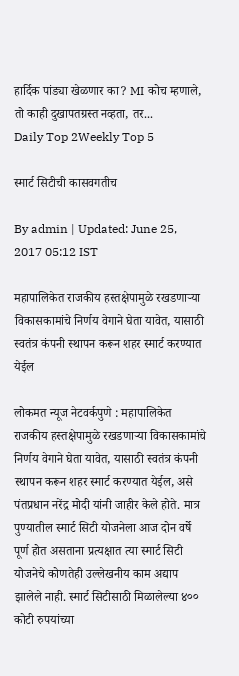हार्दिक पांड्या खेळणार का? MI कोच म्हणाले, तो काही दुखापतग्रस्त नव्हता, तर...
Daily Top 2Weekly Top 5

स्मार्ट सिटीची कासवगतीच

By admin | Updated: June 25, 2017 05:12 IST

महापालिकेत राजकीय हस्तक्षेपामुळे रखडणाऱ्या विकासकामांचे निर्णय वेगाने घेता यावेत, यासाठी स्वतंत्र कंपनी स्थापन करून शहर स्मार्ट करण्यात येईल

लोकमत न्यूज नेटवर्कपुणे : महापालिकेत राजकीय हस्तक्षेपामुळे रखडणाऱ्या विकासकामांचे निर्णय वेगाने घेता यावेत, यासाठी स्वतंत्र कंपनी स्थापन करून शहर स्मार्ट करण्यात येईल, असे पंतप्रधान नरेंद्र मोदी यांनी जाहीर केले होते. मात्र पुण्यातील स्मार्ट सिटी योजनेला आज दोन वर्षे पूर्ण होत असताना प्रत्यक्षात त्या स्मार्ट सिटी योजनेचे कोणतेही उल्लेखनीय काम अद्याप झालेले नाही. स्मार्ट सिटीसाठी मिळालेल्या ४०० कोटी रुपयांच्या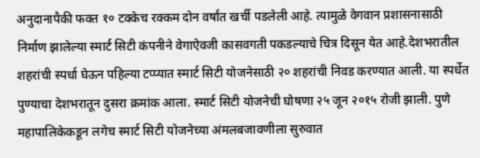अनुदानापैकी फक्त १० टक्केच रक्कम दोन वर्षांत खर्ची पडलेली आहे. त्यामुळे वेगवान प्रशासनासाठी निर्माण झालेल्या स्मार्ट सिटी कंपनीने वेगाऐवजी कासवगती पकडल्याचे चित्र दिसून येत आहे.देशभरातील शहरांची स्पर्धा घेऊन पहिल्या टप्प्यात स्मार्ट सिटी योजनेसाठी २० शहरांची निवड करण्यात आली. या स्पर्धेत पुण्याचा देशभरातून दुसरा क्रमांक आला. स्मार्ट सिटी योजनेची घोषणा २५ जून २०१५ रोजी झाली. पुणे महापालिकेकडून लगेच स्मार्ट सिटी योजनेच्या अंमलबजावणीला सुरुवात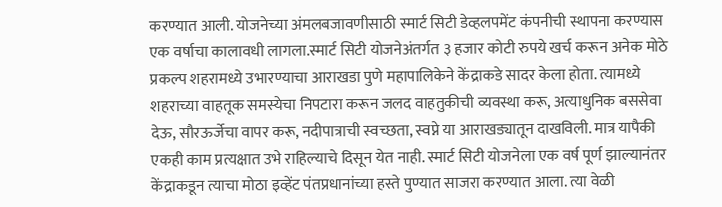करण्यात आली. योजनेच्या अंमलबजावणीसाठी स्मार्ट सिटी डेव्हलपमेंट कंपनीची स्थापना करण्यास एक वर्षाचा कालावधी लागला.स्मार्ट सिटी योजनेअंतर्गत ३ हजार कोटी रुपये खर्च करून अनेक मोठे प्रकल्प शहरामध्ये उभारण्याचा आराखडा पुणे महापालिकेने केंद्राकडे सादर केला होता. त्यामध्ये शहराच्या वाहतूक समस्येचा निपटारा करून जलद वाहतुकीची व्यवस्था करू, अत्याधुनिक बससेवा देऊ, सौरऊर्जेचा वापर करू, नदीपात्राची स्वच्छता, स्वप्ने या आराखड्यातून दाखविली. मात्र यापैकी एकही काम प्रत्यक्षात उभे राहिल्याचे दिसून येत नाही. स्मार्ट सिटी योजनेला एक वर्ष पूर्ण झाल्यानंतर केंद्राकडून त्याचा मोठा इव्हेंट पंतप्रधानांच्या हस्ते पुण्यात साजरा करण्यात आला. त्या वेळी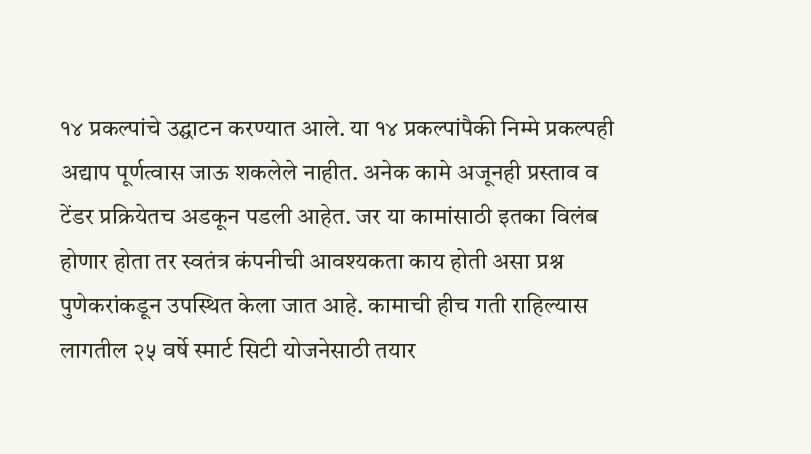१४ प्रकल्पांचे उद्घाटन करण्यात आले. या १४ प्रकल्पांपैकी निम्मे प्रकल्पही अद्याप पूर्णत्वास जाऊ शकलेले नाहीत. अनेक कामे अजूनही प्रस्ताव व टेंडर प्रक्रियेतच अडकून पडली आहेत. जर या कामांसाठी इतका विलंब होणार होता तर स्वतंत्र कंपनीची आवश्यकता काय होती असा प्रश्न पुणेकरांकडून उपस्थित केला जात आहे. कामाची हीच गती राहिल्यास लागतील २५ वर्षे स्मार्ट सिटी योजनेसाठी तयार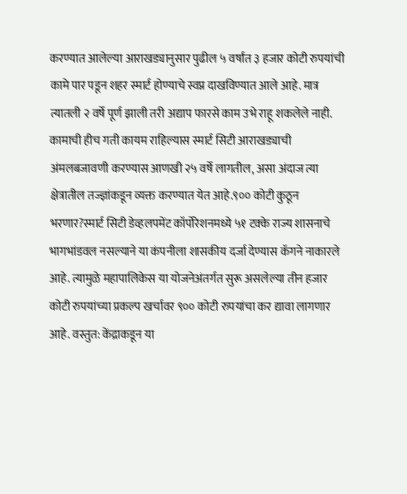करण्यात आलेल्या आराखड्यानुसार पुढील ५ वर्षांत ३ हजार कोटी रुपयांची कामे पार पडून शहर स्मार्ट होण्याचे स्वप्न दाखविण्यात आले आहे. मात्र त्यातली २ वर्षे पूर्ण झाली तरी अद्याप फारसे काम उभे राहू शकलेले नाही. कामाची हीच गती कायम राहिल्यास स्मार्ट सिटी आराखड्याची अंमलबजावणी करण्यास आणखी २५ वर्षे लागतील, असा अंदाज त्या क्षेत्रातील तज्ज्ञांकडून व्यक्त करण्यात येत आहे.९०० कोटी कुठून भरणार?स्मार्ट सिटी डेव्हलपमेंट कॉर्पोरेशनमध्ये ५१ टक्के राज्य शासनाचे भागभांडवल नसल्याने या कंपनीला शासकीय दर्जा देण्यास कॅगने नाकारले आहे. त्यामुळे महापालिकेस या योजनेअंतर्गत सुरू असलेल्या तीन हजार कोटी रुपयांच्या प्रकल्प खर्चावर ९०० कोटी रुपयांचा कर द्यावा लागणार आहे. वस्तुत: केंद्राकडून या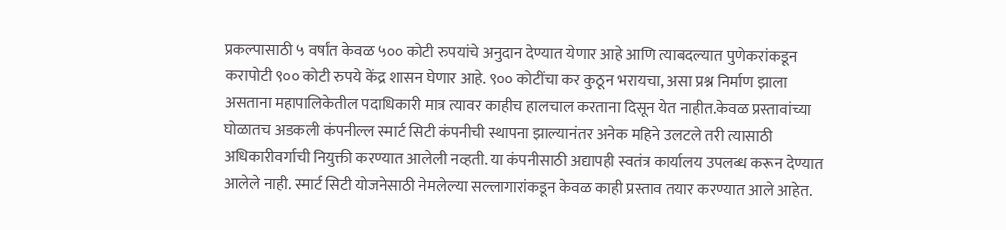प्रकल्पासाठी ५ वर्षांत केवळ ५०० कोटी रुपयांचे अनुदान देण्यात येणार आहे आणि त्याबदल्यात पुणेकरांकडून करापोटी ९०० कोटी रुपये केंद्र शासन घेणार आहे. ९०० कोटींचा कर कुठून भरायचा, असा प्रश्न निर्माण झाला असताना महापालिकेतील पदाधिकारी मात्र त्यावर काहीच हालचाल करताना दिसून येत नाहीत.केवळ प्रस्तावांच्या घोळातच अडकली कंपनील्ल स्मार्ट सिटी कंपनीची स्थापना झाल्यानंतर अनेक महिने उलटले तरी त्यासाठी अधिकारीवर्गाची नियुक्ती करण्यात आलेली नव्हती. या कंपनीसाठी अद्यापही स्वतंत्र कार्यालय उपलब्ध करून देण्यात आलेले नाही. स्मार्ट सिटी योजनेसाठी नेमलेल्या सल्लागारांकडून केवळ काही प्रस्ताव तयार करण्यात आले आहेत.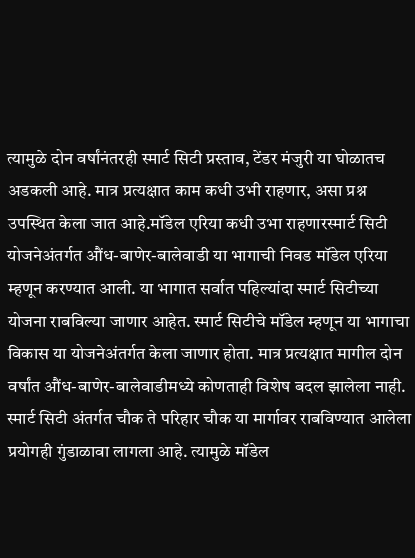त्यामुळे दोन वर्षांनंतरही स्मार्ट सिटी प्रस्ताव, टेंडर मंजुरी या घोळातच अडकली आहे. मात्र प्रत्यक्षात काम कधी उभी राहणार, असा प्रश्न उपस्थित केला जात आहे.मॉडेल एरिया कधी उभा राहणारस्मार्ट सिटी योजनेअंतर्गत औंध-बाणेर-बालेवाडी या भागाची निवड मॉडेल एरिया म्हणून करण्यात आली. या भागात सर्वात पहिल्यांदा स्मार्ट सिटीच्या योजना राबविल्या जाणार आहेत. स्मार्ट सिटीचे मॉडेल म्हणून या भागाचा विकास या योजनेअंतर्गत केला जाणार होता. मात्र प्रत्यक्षात मागील दोन वर्षांत औंध-बाणेर-बालेवाडीमध्ये कोणताही विशेष बदल झालेला नाही. स्मार्ट सिटी अंतर्गत चौक ते परिहार चौक या मार्गावर राबविण्यात आलेला प्रयोगही गुंडाळावा लागला आहे. त्यामुळे मॉडेल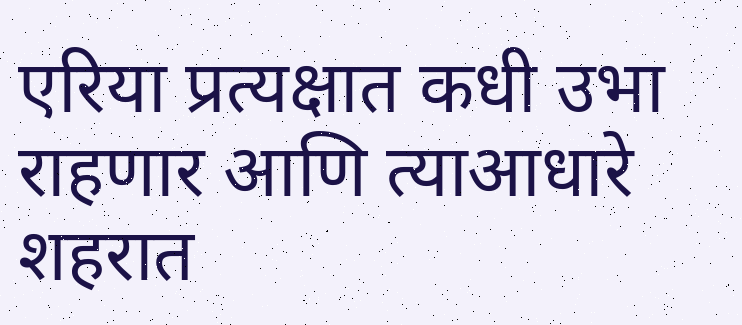एरिया प्रत्यक्षात कधी उभा राहणार आणि त्याआधारे शहरात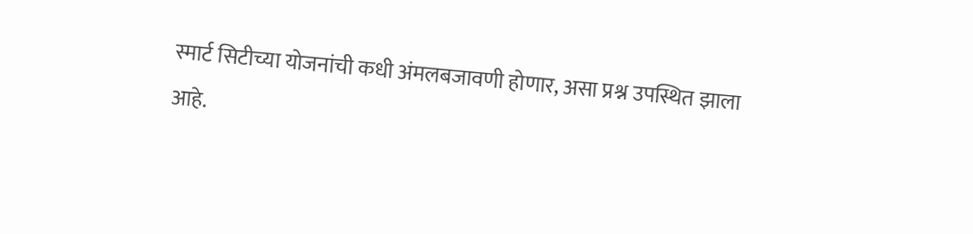स्मार्ट सिटीच्या योजनांची कधी अंमलबजावणी होणार, असा प्रश्न उपस्थित झाला आहे.